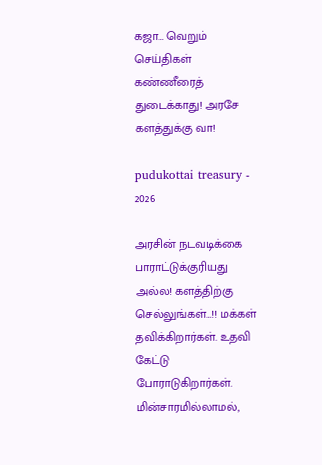கஜா… வெறும் செய்திகள் கண்ணீரைத் துடைக்காது! அரசே களத்துக்கு வா!

pudukottai treasury - 2026

அரசின் நடவடிக்கை பாராட்டுக்குரியது அல்ல! களத்திற்கு செல்லுங்கள்…!! மக்கள் தவிக்கிறார்கள். உதவி கேட்டு போராடுகிறார்கள். மின்சாரமில்லாமல்,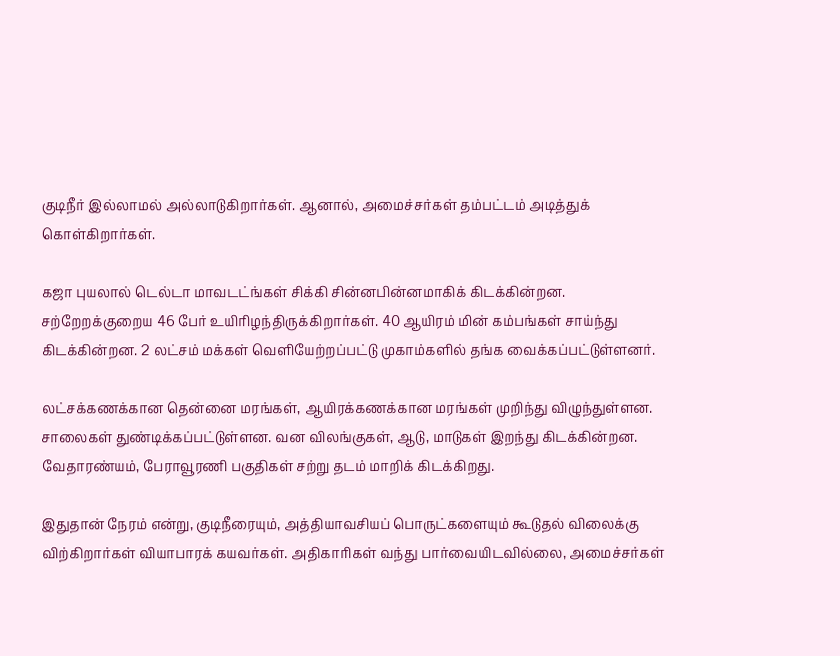குடிநீர் இல்லாமல் அல்லாடுகிறார்கள். ஆனால், அமைச்சர்கள் தம்பட்டம் அடித்துக் கொள்கிறார்கள்.

கஜா புயலால் டெல்டா மாவடட்ங்கள் சிக்கி சின்னபின்னமாகிக் கிடக்கின்றன. சற்றேறக்குறைய 46 பேர் உயிரிழந்திருக்கிறார்கள். 40 ஆயிரம் மின் கம்பங்கள் சாய்ந்து கிடக்கின்றன. 2 லட்சம் மக்கள் வெளியேற்றப்பட்டு முகாம்களில் தங்க வைக்கப்பட்டுள்ளனர்.

லட்சக்கணக்கான தென்னை மரங்கள், ஆயிரக்கணக்கான மரங்கள் முறிந்து விழுந்துள்ளன. சாலைகள் துண்டிக்கப்பட்டுள்ளன. வன விலங்குகள், ஆடு, மாடுகள் இறந்து கிடக்கின்றன. வேதாரண்யம், பேராவூரணி பகுதிகள் சற்று தடம் மாறிக் கிடக்கிறது.

இதுதான் நேரம் என்று, குடிநீரையும், அத்தியாவசியப் பொருட்களையும் கூடுதல் விலைக்கு விற்கிறார்கள் வியாபாரக் கயவர்கள். அதிகாரிகள் வந்து பார்வையிடவில்லை, அமைச்சர்கள்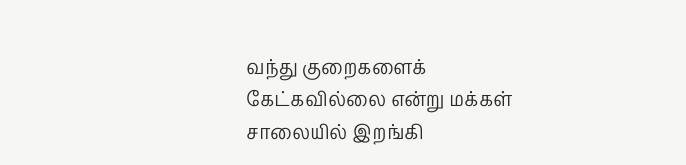வந்து குறைகளைக் கேட்கவில்லை என்று மக்கள் சாலையில் இறங்கி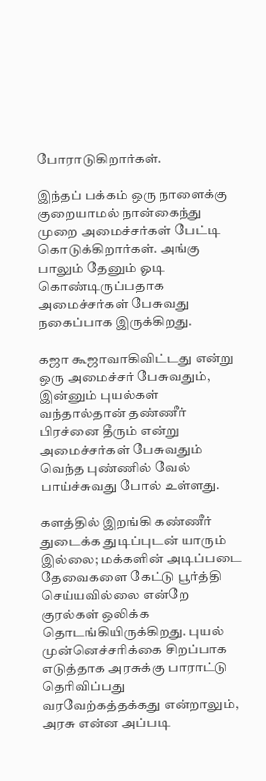போராடுகிறார்கள்.

இந்தப் பக்கம் ஒரு நாளைக்கு குறையாமல் நான்கைந்து முறை அமைச்சர்கள் பேட்டி கொடுக்கிறார்கள். அங்கு பாலும் தேனும் ஓடி கொண்டிருப்பதாக அமைச்சர்கள் பேசுவது நகைப்பாக இருக்கிறது.

கஜா கூஜாவாகிவிட்டது என்று ஒரு அமைச்சர் பேசுவதும், இன்னும் புயல்கள் வந்தால்தான் தண்ணீர் பிரச்னை தீரும் என்று அமைச்சர்கள் பேசுவதும் வெந்த புண்ணில் வேல் பாய்ச்சுவது போல் உள்ளது.

களத்தில் இறங்கி கண்ணீர் துடைக்க துடிப்புடன் யாரும் இல்லை; மக்களின் அடிப்படை தேவைகளை கேட்டு பூர்த்தி செய்யவில்லை என்றே குரல்கள் ஒலிக்க தொடங்கியிருக்கிறது. புயல் முன்னெச்சரிக்கை சிறப்பாக எடுத்தாக அரசுக்கு பாராட்டு தெரிவிப்பது வரவேற்கத்தக்கது என்றாலும், அரசு என்ன அப்படி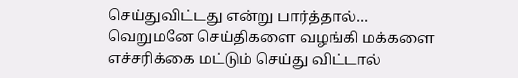செய்துவிட்டது என்று பார்த்தால்… வெறுமனே செய்திகளை வழங்கி மக்களை எச்சரிக்கை மட்டும் செய்து விட்டால்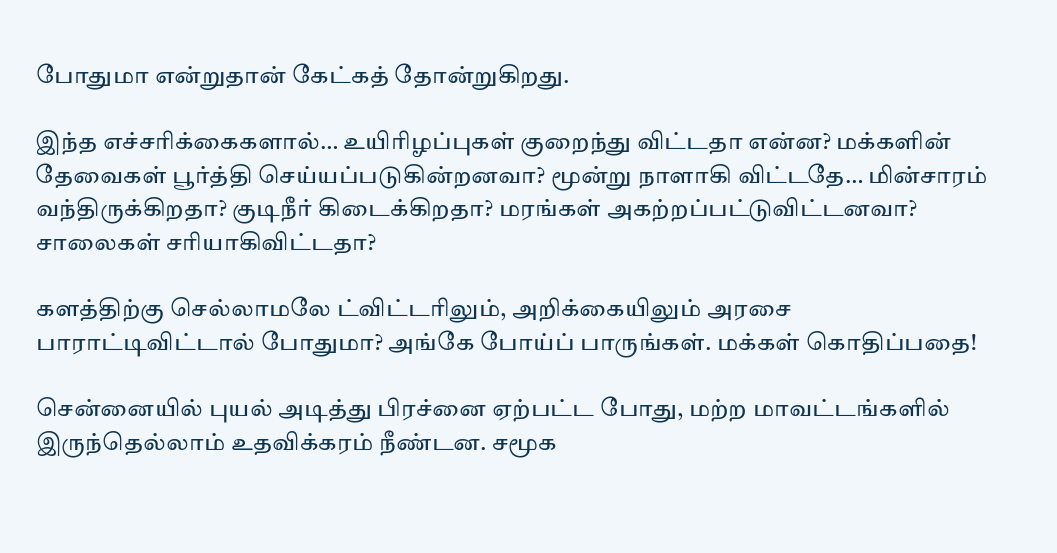போதுமா என்றுதான் கேட்கத் தோன்றுகிறது.

இந்த எச்சரிக்கைகளால்… உயிரிழப்புகள் குறைந்து விட்டதா என்ன? மக்களின் தேவைகள் பூர்த்தி செய்யப்படுகின்றனவா? மூன்று நாளாகி விட்டதே… மின்சாரம் வந்திருக்கிறதா? குடிநீர் கிடைக்கிறதா? மரங்கள் அகற்றப்பட்டுவிட்டனவா? சாலைகள் சரியாகிவிட்டதா?

களத்திற்கு செல்லாமலே ட்விட்டரிலும், அறிக்கையிலும் அரசை பாராட்டிவிட்டால் போதுமா? அங்கே போய்ப் பாருங்கள். மக்கள் கொதிப்பதை!

சென்னையில் புயல் அடித்து பிரச்னை ஏற்பட்ட போது, மற்ற மாவட்டங்களில் இருந்தெல்லாம் உதவிக்கரம் நீண்டன. சமூக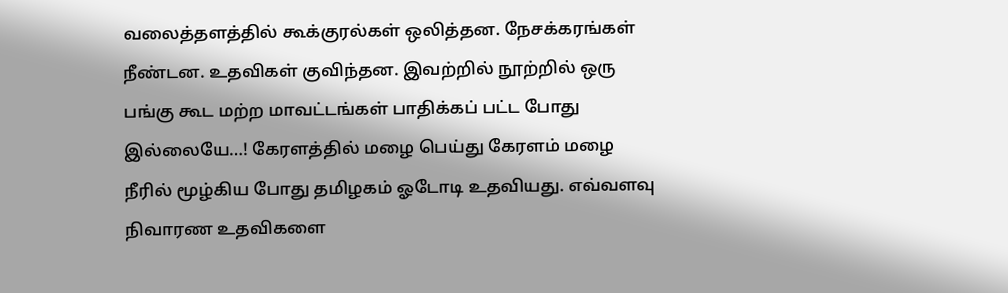வலைத்தளத்தில் கூக்குரல்கள் ஒலித்தன. நேசக்கரங்கள் நீண்டன. உதவிகள் குவிந்தன. இவற்றில் நூற்றில் ஒரு பங்கு கூட மற்ற மாவட்டங்கள் பாதிக்கப் பட்ட போது இல்லையே…! கேரளத்தில் மழை பெய்து கேரளம் மழை நீரில் மூழ்கிய போது தமிழகம் ஓடோடி உதவியது. எவ்வளவு நிவாரண உதவிகளை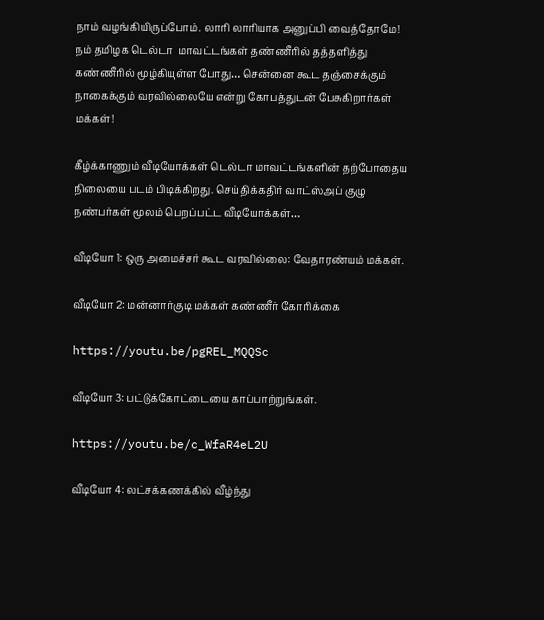நாம் வழங்கியிருப்போம். லாரி லாரியாக அனுப்பி வைத்தோமே! நம் தமிழக டெல்டா  மாவட்டங்கள் தண்ணீரில் தத்தளித்து கண்ணீரில் மூழ்கியுள்ள போது… சென்னை கூட தஞ்சைக்கும் நாகைக்கும் வரவில்லையே என்று கோபத்துடன் பேசுகிறார்கள் மக்கள்!

கீழ்க்காணும் வீடியோக்கள் டெல்டா மாவட்டங்களின் தற்போதைய நிலையை படம் பிடிக்கிறது. செய்திக்கதிர் வாட்ஸ்அப் குழு நண்பர்கள் மூலம் பெறப்பட்ட வீடியோக்கள்…

வீடியோ 1: ஒரு அமைச்சர் கூட வரவில்லை: வேதாரண்யம் மக்கள்.

வீடியோ 2: மன்னார்குடி மக்கள் கண்ணீர் கோரிக்கை

https://youtu.be/pgREL_MQQSc

வீடியோ 3: பட்டுக்கோட்டையை காப்பாற்றுங்கள்.

https://youtu.be/c_WfaR4eL2U

வீடியோ 4: லட்சக்கணக்கில் வீழ்ந்து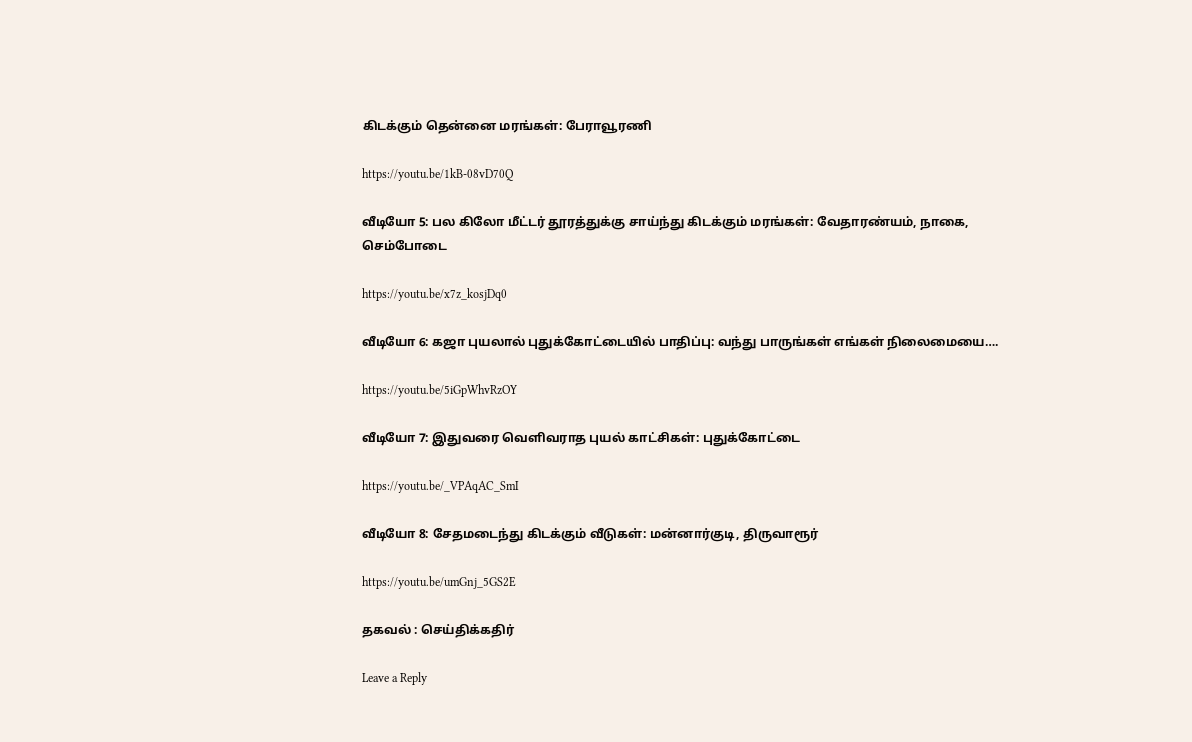கிடக்கும் தென்னை மரங்கள்: பேராவூரணி

https://youtu.be/1kB-08vD70Q

வீடியோ 5: பல கிலோ மீட்டர் தூரத்துக்கு சாய்ந்து கிடக்கும் மரங்கள்: வேதாரண்யம், நாகை, செம்போடை

https://youtu.be/x7z_kosjDq0

வீடியோ 6: கஜா புயலால் புதுக்கோட்டையில் பாதிப்பு: வந்து பாருங்கள் எங்கள் நிலைமையை….

https://youtu.be/5iGpWhvRzOY

வீடியோ 7: இதுவரை வெளிவராத புயல் காட்சிகள்: புதுக்கோட்டை

https://youtu.be/_VPAqAC_SmI

வீடியோ 8: சேதமடைந்து கிடக்கும் வீடுகள்: மன்னார்குடி, திருவாரூர்

https://youtu.be/umGnj_5GS2E

தகவல் : செய்திக்கதிர்

Leave a Reply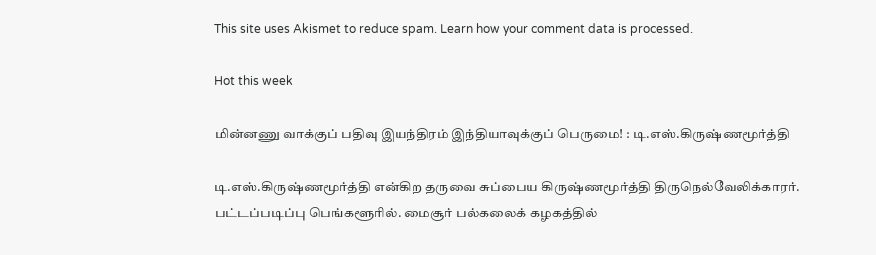This site uses Akismet to reduce spam. Learn how your comment data is processed.

Hot this week

மின்னணு வாக்குப் பதிவு இயந்திரம் இந்தியாவுக்குப் பெருமை! : டி.எஸ்.கிருஷ்ணமூர்த்தி

டி.எஸ்.கிருஷ்ணமூர்த்தி என்கிற தருவை சுப்பைய கிருஷ்ணமூர்த்தி திருநெல்வேலிக்காரர். பட்டப்படிப்பு பெங்களூரில். மைசூர் பல்கலைக் கழகத்தில்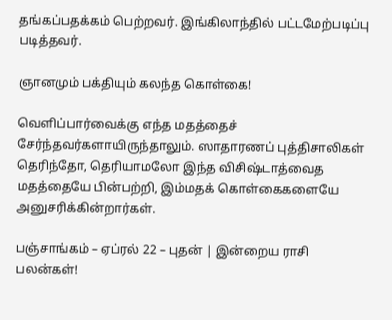தங்கப்பதக்கம் பெற்றவர். இங்கிலாந்தில் பட்டமேற்படிப்பு படித்தவர்.

ஞானமும் பக்தியும் கலந்த கொள்கை!

வெளிப்பார்வைக்கு எந்த மதத்தைச் சேர்ந்தவர்களாயிருந்தாலும். ஸாதாரணப் புத்திசாலிகள் தெரிந்தோ, தெரியாமலோ இந்த விசிஷ்டாத்வைத மதத்தையே பின்பற்றி, இம்மதக் கொள்கைகளையே அனுசரிக்கின்றார்கள்.

பஞ்சாங்கம் – ஏப்ரல் 22 – புதன் | இன்றைய ராசி பலன்கள்!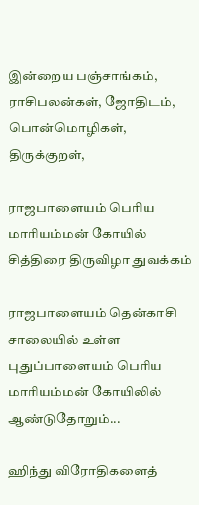இன்றைய பஞ்சாங்கம், ராசிபலன்கள், ஜோதிடம், பொன்மொழிகள், திருக்குறள்,

ராஜபாளையம் பெரிய மாரியம்மன் கோயில் சித்திரை திருவிழா துவக்கம்

ராஜபாளையம் தென்காசி சாலையில் உள்ள புதுப்பாளையம் பெரிய மாரியம்மன் கோயிலில் ஆண்டுதோறும்...

ஹிந்து விரோதிகளைத்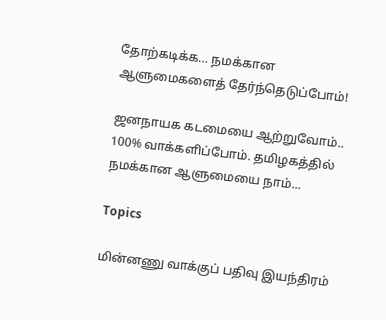தோற்கடிக்க… நமக்கான ஆளுமைகளைத் தேர்ந்தெடுப்போம்!

ஜனநாயக கடமையை ஆற்றுவோம்.. 100% வாக்களிப்போம். தமிழகத்தில் நமக்கான ஆளுமையை நாம்...

Topics

மின்னணு வாக்குப் பதிவு இயந்திரம்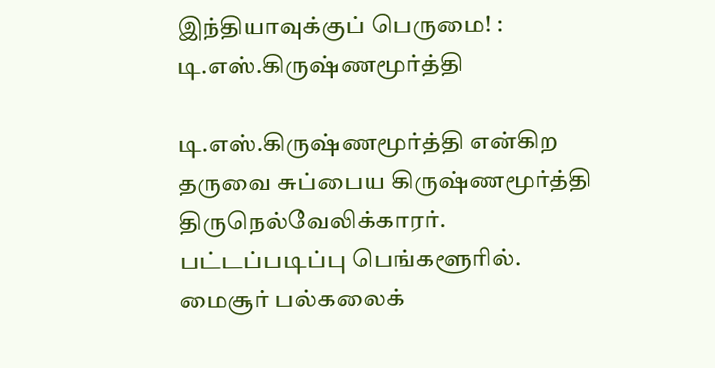இந்தியாவுக்குப் பெருமை! : டி.எஸ்.கிருஷ்ணமூர்த்தி

டி.எஸ்.கிருஷ்ணமூர்த்தி என்கிற தருவை சுப்பைய கிருஷ்ணமூர்த்தி திருநெல்வேலிக்காரர். பட்டப்படிப்பு பெங்களூரில். மைசூர் பல்கலைக்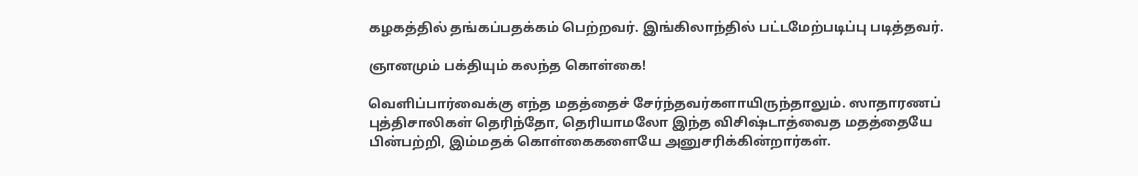கழகத்தில் தங்கப்பதக்கம் பெற்றவர். இங்கிலாந்தில் பட்டமேற்படிப்பு படித்தவர்.

ஞானமும் பக்தியும் கலந்த கொள்கை!

வெளிப்பார்வைக்கு எந்த மதத்தைச் சேர்ந்தவர்களாயிருந்தாலும். ஸாதாரணப் புத்திசாலிகள் தெரிந்தோ, தெரியாமலோ இந்த விசிஷ்டாத்வைத மதத்தையே பின்பற்றி, இம்மதக் கொள்கைகளையே அனுசரிக்கின்றார்கள்.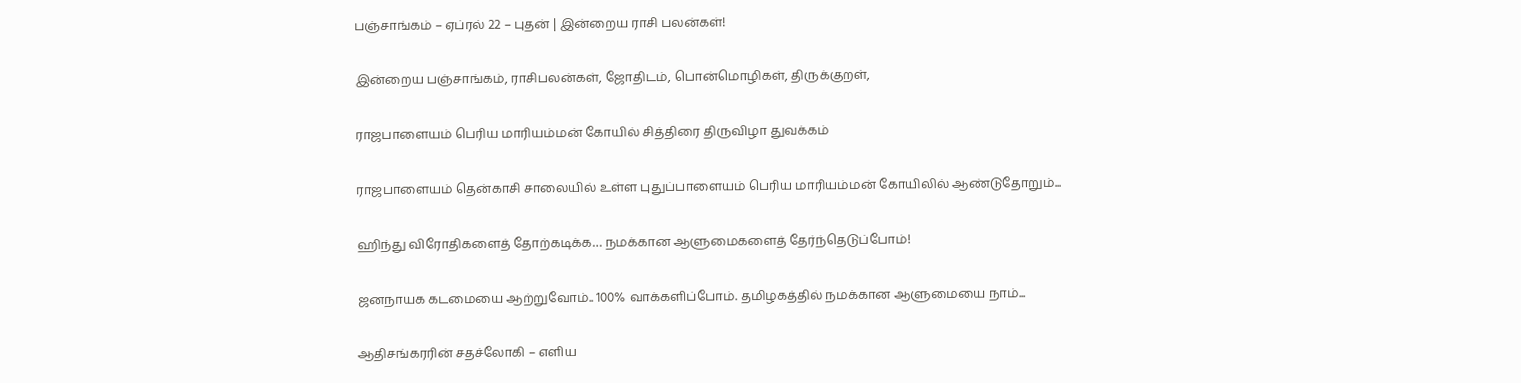பஞ்சாங்கம் – ஏப்ரல் 22 – புதன் | இன்றைய ராசி பலன்கள்!

இன்றைய பஞ்சாங்கம், ராசிபலன்கள், ஜோதிடம், பொன்மொழிகள், திருக்குறள்,

ராஜபாளையம் பெரிய மாரியம்மன் கோயில் சித்திரை திருவிழா துவக்கம்

ராஜபாளையம் தென்காசி சாலையில் உள்ள புதுப்பாளையம் பெரிய மாரியம்மன் கோயிலில் ஆண்டுதோறும்...

ஹிந்து விரோதிகளைத் தோற்கடிக்க… நமக்கான ஆளுமைகளைத் தேர்ந்தெடுப்போம்!

ஜனநாயக கடமையை ஆற்றுவோம்.. 100% வாக்களிப்போம். தமிழகத்தில் நமக்கான ஆளுமையை நாம்...

ஆதிசங்கரரின் சதச்லோகி – எளிய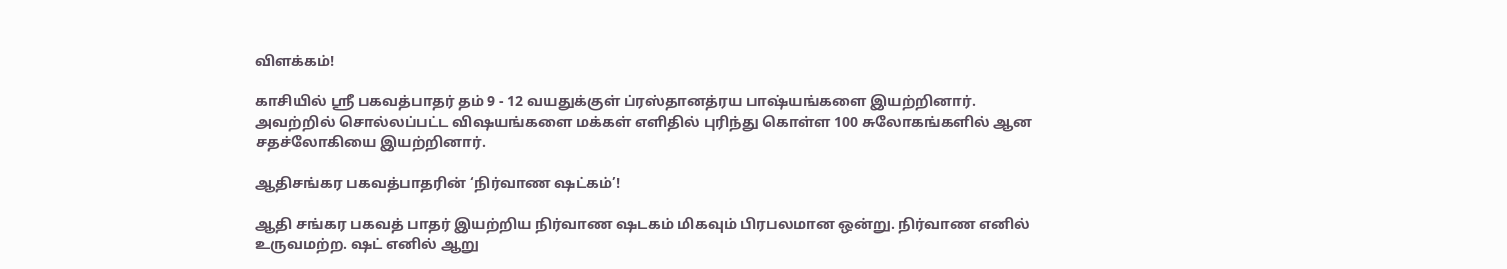விளக்கம்!

காசியில் ஸ்ரீ பகவத்பாதர் தம் 9 - 12 வயதுக்குள் ப்ரஸ்தானத்ரய பாஷ்யங்களை இயற்றினார். அவற்றில் சொல்லப்பட்ட விஷயங்களை மக்கள் எளிதில் புரிந்து கொள்ள 100 சுலோகங்களில் ஆன சதச்லோகியை இயற்றினார்.

ஆதிசங்கர பகவத்பாதரின் ‘நிர்வாண ஷட்கம்’!

ஆதி சங்கர பகவத் பாதர் இயற்றிய நிர்வாண ஷடகம் மிகவும் பிரபலமான ஒன்று. நிர்வாண எனில் உருவமற்ற. ஷட் எனில் ஆறு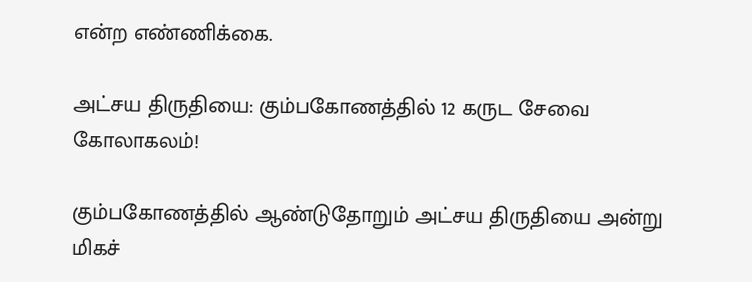என்ற எண்ணிக்கை.

அட்சய திருதியை: கும்பகோணத்தில் 12 கருட சேவை கோலாகலம்!

கும்பகோணத்தில் ஆண்டுதோறும் அட்சய திருதியை அன்று மிகச்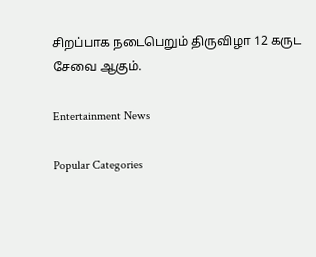சிறப்பாக நடைபெறும் திருவிழா 12 கருட சேவை ஆகும்.

Entertainment News

Popular Categories